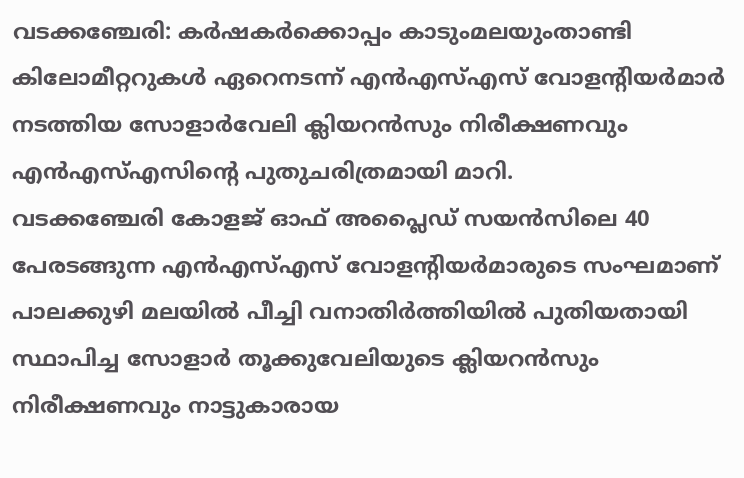വടക്കഞ്ചേരി: കർഷകർക്കൊപ്പം കാടുംമലയുംതാണ്ടി കിലോമീറ്ററുകൾ ഏറെനടന്ന് എൻഎസ്എസ് വോളന്റിയർമാർ നടത്തിയ സോളാർവേലി ക്ലിയറൻസും നിരീക്ഷണവും എൻഎസ്എസിന്റെ പുതുചരിത്രമായി മാറി.
വടക്കഞ്ചേരി കോളജ് ഓഫ് അപ്ലൈഡ് സയൻസിലെ 40 പേരടങ്ങുന്ന എൻഎസ്എസ് വോളന്റിയർമാരുടെ സംഘമാണ് പാലക്കുഴി മലയിൽ പീച്ചി വനാതിർത്തിയിൽ പുതിയതായി സ്ഥാപിച്ച സോളാർ തൂക്കുവേലിയുടെ ക്ലിയറൻസും നിരീക്ഷണവും നാട്ടുകാരായ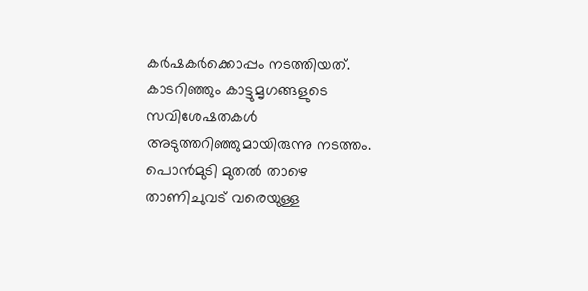കർഷകർക്കൊപ്പം നടത്തിയത്.
കാടറിഞ്ഞും കാട്ടുമൃഗങ്ങളുടെ സവിശേഷതകൾ അടുത്തറിഞ്ഞുമായിരുന്നു നടത്തം. പൊൻമുടി മുതൽ താഴെ താണിചുവട് വരെയുള്ള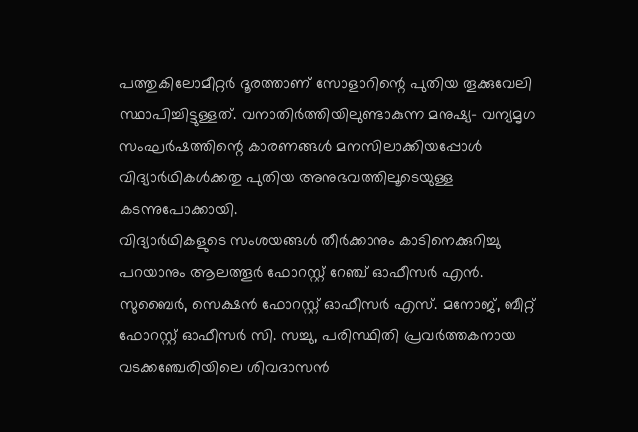പത്തുകിലോമീറ്റർ ദൂരത്താണ് സോളാറിന്റെ പുതിയ തൂക്കുവേലി സ്ഥാപിച്ചിട്ടുള്ളത്. വനാതിർത്തിയിലുണ്ടാകുന്ന മനുഷ്യ- വന്യമൃഗ സംഘർഷത്തിന്റെ കാരണങ്ങൾ മനസിലാക്കിയപ്പോൾ വിദ്യാർഥികൾക്കതു പുതിയ അനുഭവത്തിലൂടെയുള്ള കടന്നുപോക്കായി.
വിദ്യാർഥികളുടെ സംശയങ്ങൾ തീർക്കാനും കാടിനെക്കുറിച്ചു പറയാനും ആലത്തൂർ ഫോറസ്റ്റ് റേഞ്ച് ഓഫീസർ എൻ. സുബൈർ, സെക്ഷൻ ഫോറസ്റ്റ് ഓഫീസർ എസ്. മനോജ്, ബീറ്റ് ഫോറസ്റ്റ് ഓഫീസർ സി. സച്ചു, പരിസ്ഥിതി പ്രവർത്തകനായ വടക്കഞ്ചേരിയിലെ ശിവദാസൻ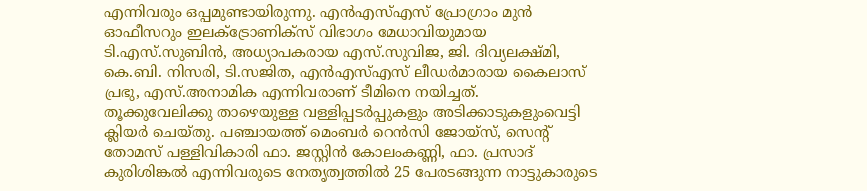എന്നിവരും ഒപ്പമുണ്ടായിരുന്നു. എൻഎസ്എസ് പ്രോഗ്രാം മുൻ ഓഫീസറും ഇലക്ട്രോണിക്സ് വിഭാഗം മേധാവിയുമായ ടി.എസ്.സുബിൻ, അധ്യാപകരായ എസ്.സുവിജ, ജി. ദിവ്യലക്ഷ്മി, കെ.ബി. നിസരി, ടി.സജിത, എൻഎസ്എസ് ലീഡർമാരായ കൈലാസ് പ്രഭു, എസ്.അനാമിക എന്നിവരാണ് ടീമിനെ നയിച്ചത്.
തൂക്കുവേലിക്കു താഴെയുള്ള വള്ളിപ്പടർപ്പുകളും അടിക്കാടുകളുംവെട്ടി ക്ലിയർ ചെയ്തു. പഞ്ചായത്ത് മെംബർ റെൻസി ജോയ്സ്, സെന്റ് തോമസ് പള്ളിവികാരി ഫാ. ജസ്റ്റിൻ കോലംകണ്ണി, ഫാ. പ്രസാദ് കുരിശിങ്കൽ എന്നിവരുടെ നേതൃത്വത്തിൽ 25 പേരടങ്ങുന്ന നാട്ടുകാരുടെ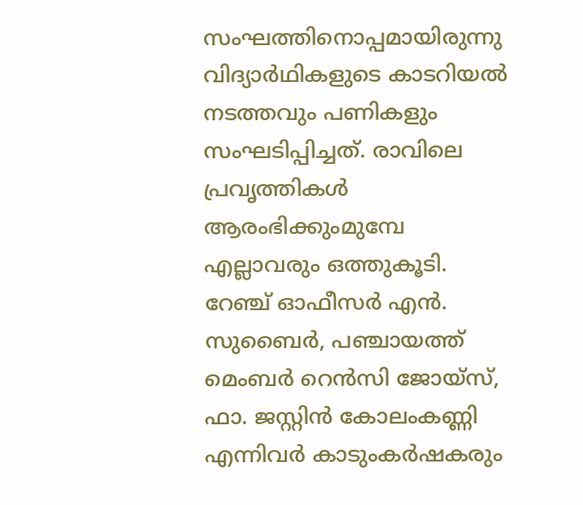സംഘത്തിനൊപ്പമായിരുന്നു വിദ്യാർഥികളുടെ കാടറിയൽ നടത്തവും പണികളും സംഘടിപ്പിച്ചത്. രാവിലെ പ്രവൃത്തികൾ ആരംഭിക്കുംമുമ്പേ എല്ലാവരും ഒത്തുകൂടി. റേഞ്ച് ഓഫീസർ എൻ. സുബൈർ, പഞ്ചായത്ത് മെംബർ റെൻസി ജോയ്സ്, ഫാ. ജസ്റ്റിൻ കോലംകണ്ണി എന്നിവർ കാടുംകർഷകരും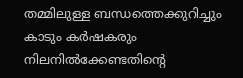തമ്മിലുള്ള ബന്ധത്തെക്കുറിച്ചും കാടും കർഷകരും നിലനിൽക്കേണ്ടതിന്റെ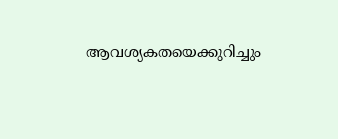ആവശ്യകതയെക്കുറിച്ചും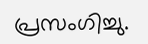പ്രസംഗിച്ചു.